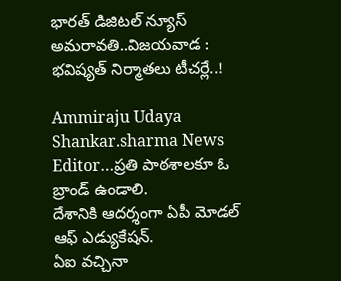భారత్ డిజిటల్ న్యూస్ అమరావతి..విజయవాడ : భవిష్యత్ నిర్మాతలు టీచర్లే..!

Ammiraju Udaya Shankar.sharma News Editor…ప్రతి పాఠశాలకూ ఓ బ్రాండ్ ఉండాలి.
దేశానికి ఆదర్శంగా ఏపీ మోడల్ ఆఫ్ ఎడ్యుకేషన్.
ఏఐ వచ్చినా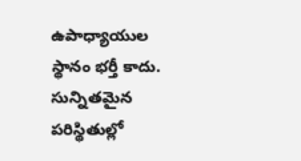ఉపాధ్యాయుల స్థానం భర్తీ కాదు.
సున్నితమైన పరిస్థితుల్లో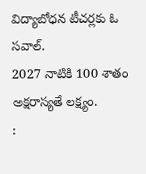విద్యాబోధన టీచర్లకు ఓ సవాల్.
2027 నాటికి 100 శాతం అక్షరాస్యతే లక్ష్యం.
: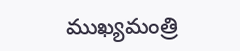ముఖ్యమంత్రి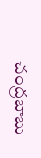చంద్రబాబు